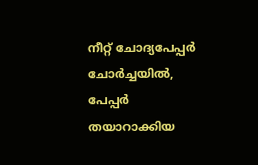നീറ്റ് ചോദ്യപേപ്പർ ചോർച്ചയിൽ, പേപ്പർ തയാറാക്കിയ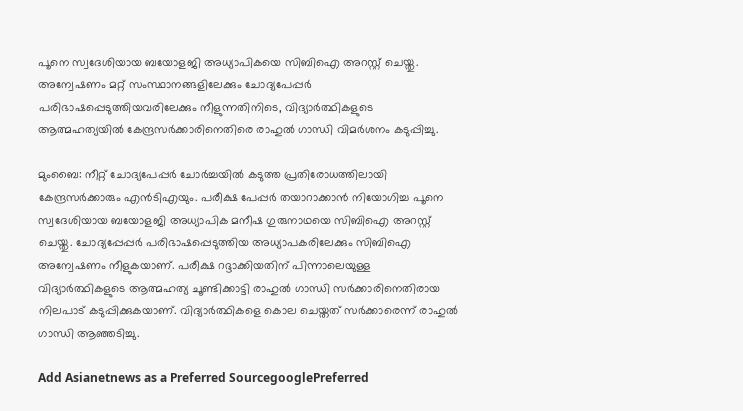പൂനെ സ്വദേശിയായ ബയോളജി അധ്യാപികയെ സിബിഐ അറസ്റ്റ് ചെയ്തു. അന്വേഷണം മറ്റ് സംസ്ഥാനങ്ങളിലേക്കും ചോദ്യപേപ്പർ പരിഭാഷപ്പെടുത്തിയവരിലേക്കും നീളുന്നതിനിടെ, വിദ്യാർത്ഥികളുടെ ആത്മഹത്യയിൽ കേന്ദ്രസർക്കാരിനെതിരെ രാഹുൽ ഗാന്ധി വിമർശനം കടുപ്പിച്ചു.

മുംബൈ: നീറ്റ് ചോദ്യപേപ്പർ ചോർച്ചയിൽ കടുത്ത പ്രതിരോധത്തിലായി കേന്ദ്രസർക്കാരും എൻടിഎയും. പരീക്ഷ പേപ്പർ തയാറാക്കാൻ നിയോഗിച്ച പൂനെ സ്വദേശിയായ ബയോളജി അധ്യാപിക മനീഷ ഗുരുനാഥയെ സിബിഐ അറസ്റ്റ് ചെയ്തു. ചോദ്യപ്പേപ്പർ പരിഭാഷപ്പെടുത്തിയ അധ്യാപകരിലേക്കും സിബിഐ അന്വേഷണം നീളുകയാണ്. പരീക്ഷ റദ്ദാക്കിയതിന് പിന്നാലെയുള്ള വിദ്യാർത്ഥികളുടെ ആത്മഹത്യ ചൂണ്ടിക്കാട്ടി രാഹുൽ ഗാന്ധി സർക്കാരിനെതിരായ നിലപാട് കടുപ്പിക്കുകയാണ്. വിദ്യാർത്ഥികളെ കൊല ചെയ്തത് സർക്കാരെന്ന് രാഹുൽ ഗാന്ധി ആഞ്ഞടിച്ചു.

Add Asianetnews as a Preferred SourcegooglePreferred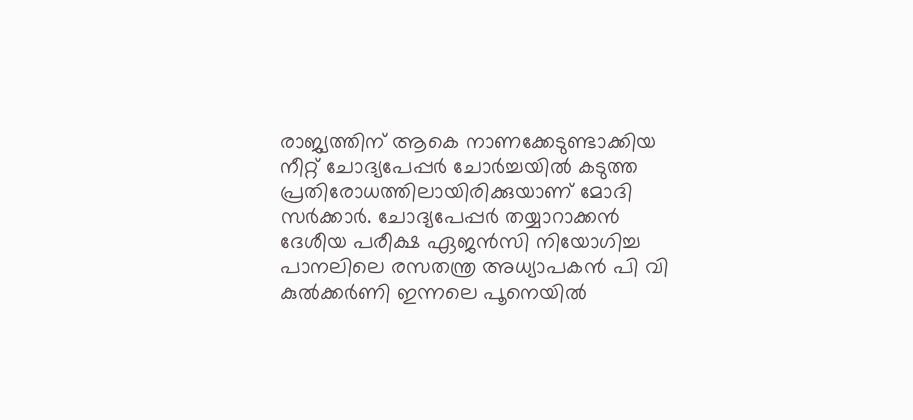രാജ്യത്തിന് ആകെ നാണക്കേടുണ്ടാക്കിയ നീറ്റ് ചോദ്യപേപ്പർ ചോർച്ചയിൽ കടുത്ത പ്രതിരോധത്തിലായിരിക്കുയാണ് മോദി സർക്കാർ. ചോദ്യപേപ്പർ തയ്യാറാക്കൻ ദേശീയ പരീക്ഷ ഏജൻസി നിയോഗിച്ച പാനലിലെ രസതന്ത്ര അധ്യാപകൻ പി വി കുൽക്കർണി ഇന്നലെ പൂനെയിൽ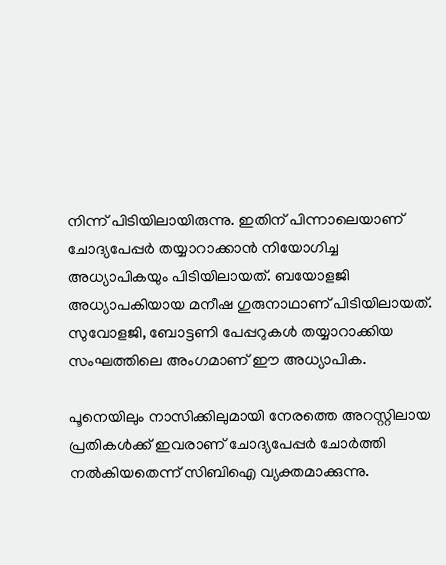നിന്ന് പിടിയിലായിരുന്നു. ഇതിന് പിന്നാലെയാണ് ചോദ്യപേപ്പർ തയ്യാറാക്കാൻ നിയോഗിച്ച അധ്യാപികയും പിടിയിലായത്. ബയോളജി അധ്യാപകിയായ മനീഷ ഗുരുനാഥാണ് പിടിയിലായത്. സുവോളജി, ബോട്ടണി പേപ്പറുകൾ തയ്യാറാക്കിയ സംഘത്തിലെ അംഗമാണ് ഈ അധ്യാപിക.

പൂനെയിലും നാസിക്കിലുമായി നേരത്തെ അറസ്റ്റിലായ പ്രതികൾക്ക് ഇവരാണ് ചോദ്യപേപ്പർ ചോർത്തി നൽകിയതെന്ന് സിബിഐ വ്യക്തമാക്കുന്നു.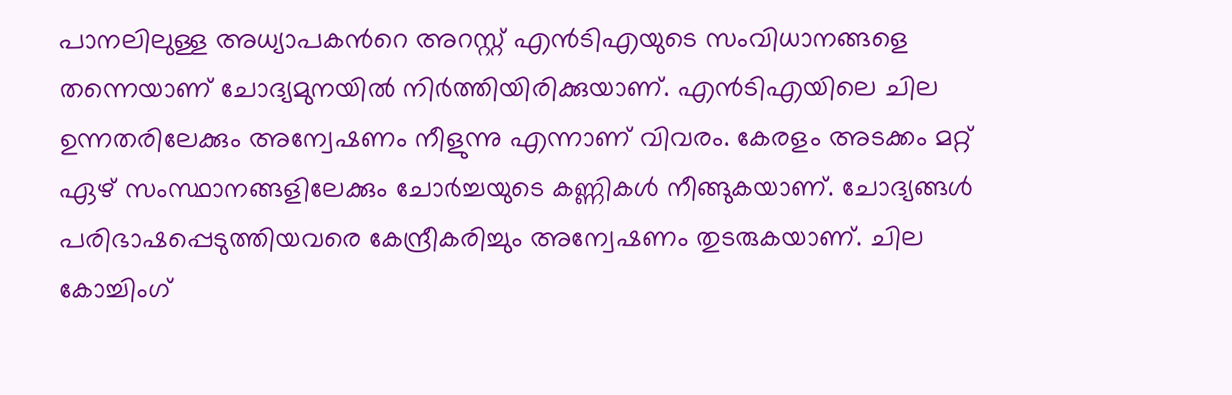പാനലിലുള്ള അധ്യാപകന്‍റെ അറസ്റ്റ് എൻടിഎയുടെ സംവിധാനങ്ങളെ തന്നെയാണ് ചോദ്യമുനയിൽ നിർത്തിയിരിക്കുയാണ്. എൻടിഎയിലെ ചില ഉന്നതരിലേക്കും അന്വേഷണം നീളുന്നു എന്നാണ് വിവരം. കേരളം അടക്കം മറ്റ് ഏഴ് സംസ്ഥാനങ്ങളിലേക്കും ചോർച്ചയുടെ കണ്ണികൾ നീങ്ങുകയാണ്. ചോദ്യങ്ങൾ പരിഭാഷപ്പെടുത്തിയവരെ കേന്ദ്രീകരിച്ചും അന്വേഷണം തുടരുകയാണ്. ചില കോച്ചിംഗ്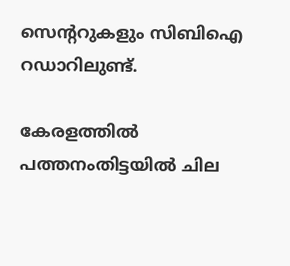സെന്‍ററുകളും സിബിഐ റഡാറിലുണ്ട്.

കേരളത്തിൽ പത്തനംതിട്ടയിൽ ചില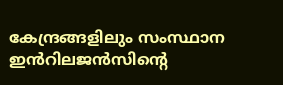കേന്ദ്രങ്ങളിലും സംസ്ഥാന ഇൻറിലജൻസിന്‍റെ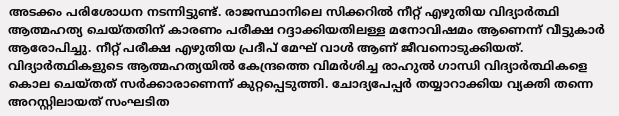അടക്കം പരിശോധന നടന്നിട്ടുണ്ട്. രാജസ്ഥാനിലെ സിക്കറിൽ നീറ്റ് എഴുതിയ വിദ്യാർത്ഥി ആത്മഹത്യ ചെയ്തതിന് കാരണം പരീക്ഷ റദ്ദാക്കിയതിലള്ള മനോവിഷമം ആണെന്ന് വീട്ടുകാർ ആരോപിച്ചു. നീറ്റ് പരീക്ഷ എഴുതിയ പ്രദീപ് മേഘ് വാൾ ആണ് ജീവനൊടുക്കിയത്. വിദ്യാർത്ഥികളുടെ ആത്മഹത്യയിൽ കേന്ദ്രത്തെ വിമർശിച്ച രാഹുൽ ഗാന്ധി വിദ്യാർത്ഥികളെ കൊല ചെയ്തത് സർക്കാരാണെന്ന് കുറ്റപ്പെടുത്തി. ചോദ്യപേപ്പർ തയ്യാറാക്കിയ വ്യക്തി തന്നെ അറസ്റ്റിലായത് സംഘടിത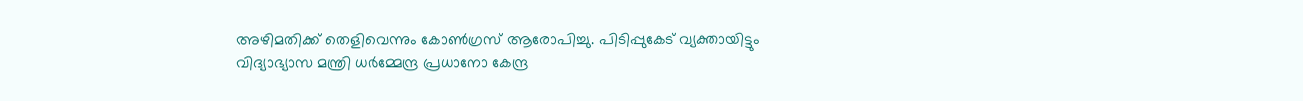അഴിമതിക്ക് തെളിവെന്നും കോൺഗ്രസ് ആരോപിച്ചു. പിടിപ്പുകേട് വ്യക്തായിട്ടും വിദ്യാഭ്യാസ മന്ത്രി ധർമ്മേന്ദ്ര പ്രധാനോ കേന്ദ്ര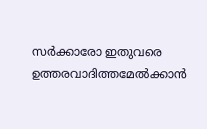സർക്കാരോ ഇതുവരെ ഉത്തരവാദിത്തമേൽക്കാൻ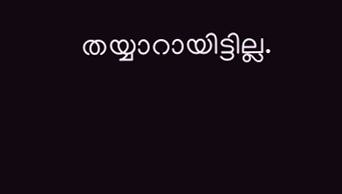തയ്യാറായിട്ടില്ല.